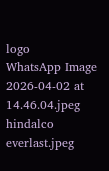logo
WhatsApp Image 2026-04-02 at 14.46.04.jpeg
hindalco everlast.jpeg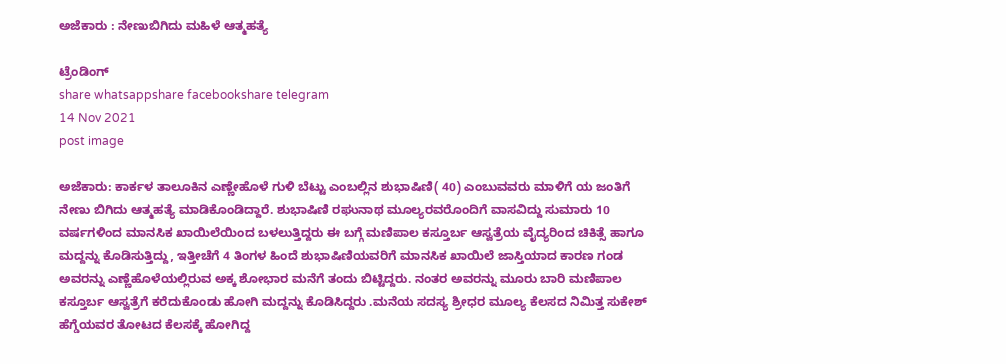ಅಜೆಕಾರು : ನೇಣುಬಿಗಿದು ಮಹಿಳೆ ಆತ್ಮಹತ್ಯೆ

ಟ್ರೆಂಡಿಂಗ್
share whatsappshare facebookshare telegram
14 Nov 2021
post image

ಅಜೆಕಾರು: ಕಾರ್ಕಳ ತಾಲೂಕಿನ ಎಣ್ಣೇಹೊಳೆ ಗುಳಿ ಬೆಟ್ಟು ಎಂಬಲ್ಲಿನ ಶುಭಾಷಿಣಿ( 40) ಎಂಬುವವರು ಮಾಳಿಗೆ ಯ ಜಂತಿಗೆ ನೇಣು ಬಿಗಿದು ಆತ್ಮಹತ್ಯೆ ಮಾಡಿಕೊಂಡಿದ್ದಾರೆ. ಶುಭಾಷಿಣಿ ರಘುನಾಥ ಮೂಲ್ಯರವರೊಂದಿಗೆ ವಾಸವಿದ್ದು ಸುಮಾರು 10 ವರ್ಷಗಳಿಂದ ಮಾನಸಿಕ ಖಾಯಿಲೆಯಿಂದ ಬಳಲುತ್ತಿದ್ದರು ಈ ಬಗ್ಗೆ ಮಣಿಪಾಲ ಕಸ್ತೂರ್ಬ ಆಸ್ವತ್ರೆಯ ವೈದ್ಯರಿಂದ ಚಿಕಿತ್ಸೆ ಹಾಗೂ ಮದ್ದನ್ನು ಕೊಡಿಸುತ್ತಿದ್ದು, ಇತ್ತೀಚೆಗೆ 4 ತಿಂಗಳ ಹಿಂದೆ ಶುಭಾಷಿಣಿಯವರಿಗೆ ಮಾನಸಿಕ ಖಾಯಿಲೆ ಜಾಸ್ತಿಯಾದ ಕಾರಣ ಗಂಡ ಅವರನ್ನು ಎಣ್ಣೆಹೊಳೆಯಲ್ಲಿರುವ ಅಕ್ಕ ಶೋಭಾರ ಮನೆಗೆ ತಂದು ಬಿಟ್ಟಿದ್ದರು. ನಂತರ ಅವರನ್ನು ಮೂರು ಬಾರಿ ಮಣಿಪಾಲ ಕಸ್ತೂರ್ಬ ಆಸ್ವತ್ರೆಗೆ ಕರೆದುಕೊಂಡು ಹೋಗಿ ಮದ್ದನ್ನು ಕೊಡಿಸಿದ್ದರು .ಮನೆಯ ಸದಸ್ಯ ಶ್ರೀಧರ ಮೂಲ್ಯ ಕೆಲಸದ ನಿಮಿತ್ತ ಸುಕೇಶ್ ಹೆಗ್ಡೆಯವರ ತೋಟದ ಕೆಲಸಕ್ಕೆ ಹೋಗಿದ್ದ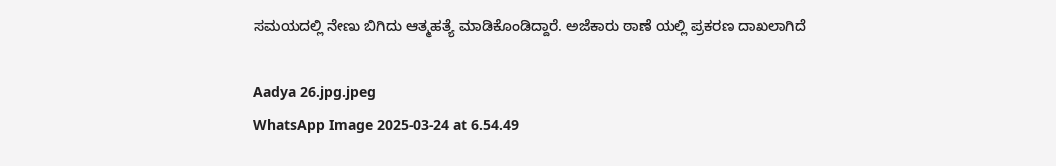ಸಮಯದಲ್ಲಿ ನೇಣು ಬಿಗಿದು ಆತ್ಮಹತ್ಯೆ ಮಾಡಿಕೊಂಡಿದ್ದಾರೆ. ಅಜೆಕಾರು ಠಾಣೆ ಯಲ್ಲಿ ಪ್ರಕರಣ ದಾಖಲಾಗಿದೆ

Aadya 26.jpg.jpeg
WhatsApp Image 2025-03-24 at 6.54.49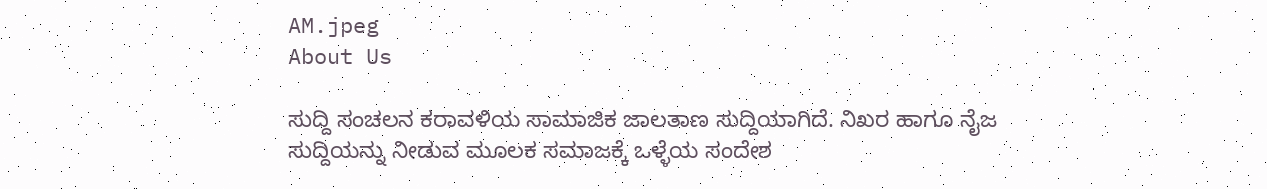AM.jpeg
About Us

ಸುದ್ದಿ ಸಂಚಲನ ಕರಾವಳಿಯ ಸಾಮಾಜಿಕ ಜಾಲತಾಣ ಸುದ್ದಿಯಾಗಿದೆ. ನಿಖರ ಹಾಗೂ ನೈಜ ಸುದ್ದಿಯನ್ನು ನೀಡುವ ಮೂಲಕ ಸಮಾಜಕ್ಕೆ ಒಳ್ಳೆಯ ಸಂದೇಶ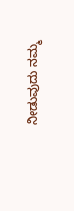ನೀಡುವುದು ನಮ್ಮ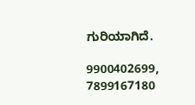ಗುರಿಯಾಗಿದೆ.

9900402699, 7899167180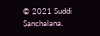© 2021 Suddi Sanchalana.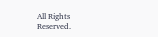All Rights Reserved.